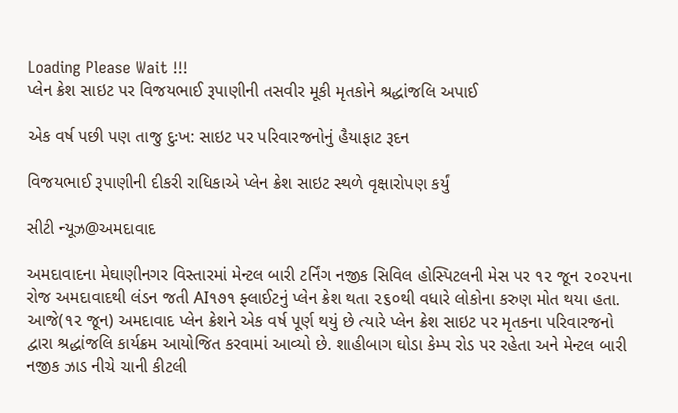Loading Please Wait !!!
પ્લેન ક્રેશ સાઇટ પર વિજયભાઈ રૂપાણીની તસવીર મૂકી મૃતકોને શ્રદ્ધાંજલિ અપાઈ

એક વર્ષ પછી પણ તાજુ દુઃખ: સાઇટ પર પરિવારજનોનું હૈયાફાટ રૂદન

વિજયભાઈ રૂપાણીની દીકરી રાધિકાએ પ્લેન ક્રેશ સાઇટ સ્થળે વૃક્ષારોપણ કર્યું

સીટી ન્યૂઝ@અમદાવાદ

અમદાવાદના મેઘાણીનગર વિસ્તારમાં મેન્ટલ બારી ટર્નિંગ નજીક સિવિલ હોસ્પિટલની મેસ પર ૧૨ જૂન ૨૦૨૫ના રોજ અમદાવાદથી લંડન જતી AI૧૭૧ ફ્લાઈટનું પ્લેન ક્રેશ થતા ૨૬૦થી વધારે લોકોના કરુણ મોત થયા હતા. આજે(૧૨ જૂન) અમદાવાદ પ્લેન ક્રેશને એક વર્ષ પૂર્ણ થયું છે ત્યારે પ્લેન ક્રેશ સાઇટ પર મૃતકના પરિવારજનો દ્વારા શ્રદ્ધાંજલિ કાર્યક્રમ આયોજિત કરવામાં આવ્યો છે. શાહીબાગ ઘોડા કેમ્પ રોડ પર રહેતા અને મેન્ટલ બારી નજીક ઝાડ નીચે ચાની કીટલી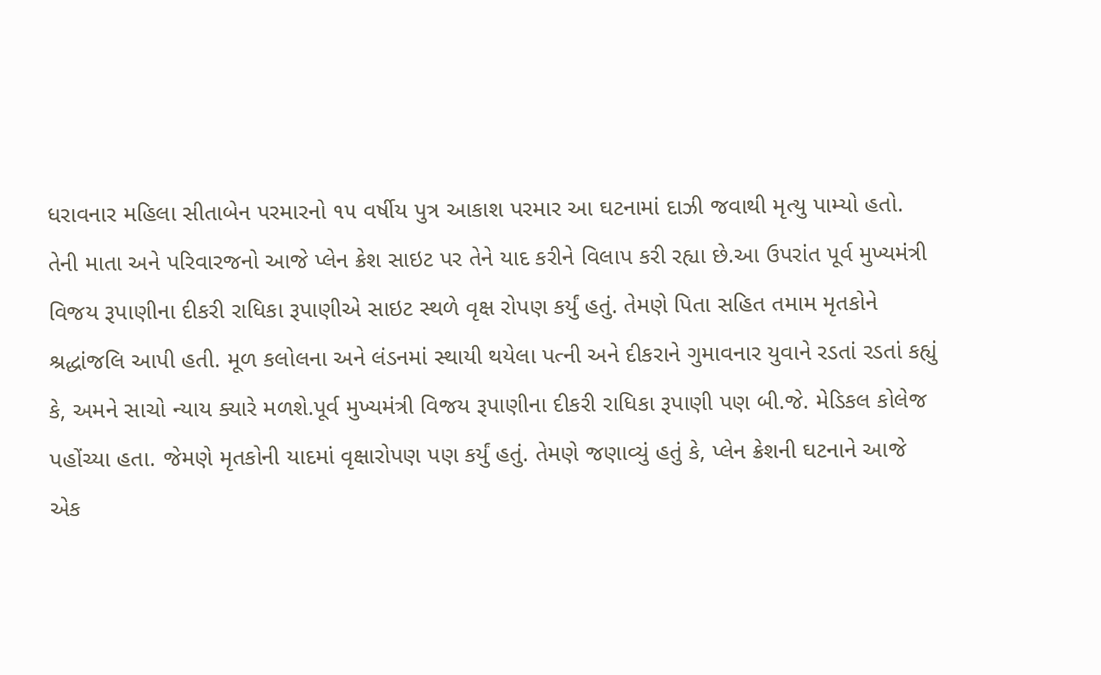ધરાવનાર મહિલા સીતાબેન પરમારનો ૧૫ વર્ષીય પુત્ર આકાશ પરમાર આ ઘટનામાં દાઝી જવાથી મૃત્યુ પામ્યો હતો. તેની માતા અને પરિવારજનો આજે પ્લેન ક્રેશ સાઇટ પર તેને યાદ કરીને વિલાપ કરી રહ્યા છે.આ ઉપરાંત પૂર્વ મુખ્યમંત્રી વિજય રૂપાણીના દીકરી રાધિકા રૂપાણીએ સાઇટ સ્થળે વૃક્ષ રોપણ કર્યું હતું. તેમણે પિતા સહિત તમામ મૃતકોને શ્રદ્ધાંજલિ આપી હતી. મૂળ કલોલના અને લંડનમાં સ્થાયી થયેલા પત્ની અને દીકરાને ગુમાવનાર યુવાને રડતાં રડતાં કહ્યું કે, અમને સાચો ન્યાય ક્યારે મળશે.પૂર્વ મુખ્યમંત્રી વિજય રૂપાણીના દીકરી રાધિકા રૂપાણી પણ બી.જે. મેડિકલ કોલેજ પહોંચ્યા હતા. જેમણે મૃતકોની યાદમાં વૃક્ષારોપણ પણ કર્યું હતું. તેમણે જણાવ્યું હતું કે, પ્લેન ક્રેશની ઘટનાને આજે એક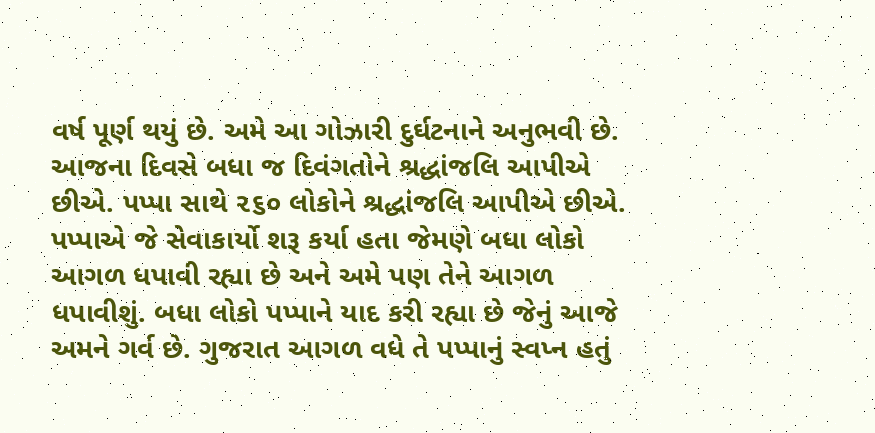વર્ષ પૂર્ણ થયું છે. અમે આ ગોઝારી દુર્ઘટનાને અનુભવી છે. આજના દિવસે બધા જ દિવંગતોને શ્રદ્ધાંજલિ આપીએ છીએ. પપ્પા સાથે ૨૬૦ લોકોને શ્રદ્ધાંજલિ આપીએ છીએ. પપ્પાએ જે સેવાકાર્યો શરૂ કર્યા હતા જેમણે બધા લોકો આગળ ધપાવી રહ્યા છે અને અમે પણ તેને આગળ ધપાવીશું. બધા લોકો પપ્પાને યાદ કરી રહ્યા છે જેનું આજે અમને ગર્વ છે. ગુજરાત આગળ વધે તે પપ્પાનું સ્વપ્ન હતું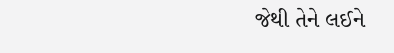જેથી તેને લઈને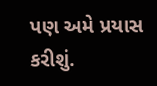પણ અમે પ્રયાસ કરીશું.